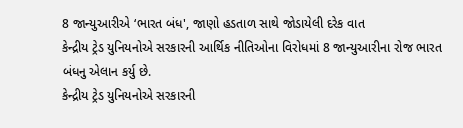8 જાન્યુઆરીએ ‘ભારત બંધ', જાણો હડતાળ સાથે જોડાયેલી દરેક વાત
કેન્દ્રીય ટ્રેડ યુનિયનોએ સરકારની આર્થિક નીતિઓના વિરોધમાં 8 જાન્યુઆરીના રોજ ભારત બંધનુ એલાન કર્યુ છે.
કેન્દ્રીય ટ્રેડ યુનિયનોએ સરકારની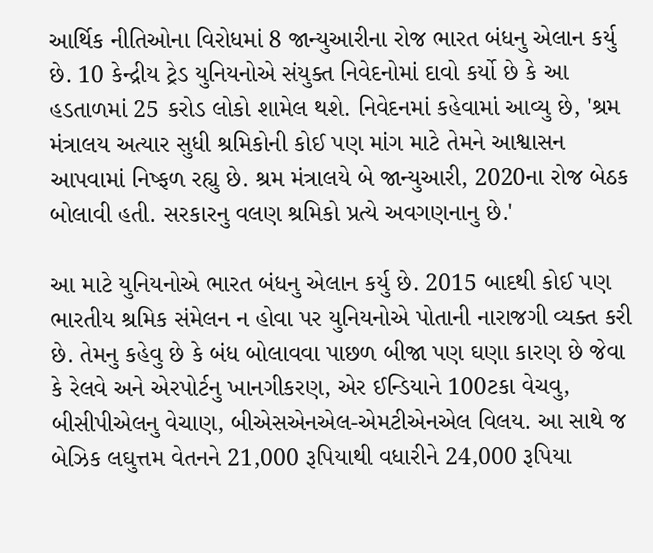આર્થિક નીતિઓના વિરોધમાં 8 જાન્યુઆરીના રોજ ભારત બંધનુ એલાન કર્યુ છે. 10 કેન્દ્રીય ટ્રેડ યુનિયનોએ સંયુક્ત નિવેદનોમાં દાવો કર્યો છે કે આ હડતાળમાં 25 કરોડ લોકો શામેલ થશે. નિવેદનમાં કહેવામાં આવ્યુ છે, 'શ્રમ મંત્રાલય અત્યાર સુધી શ્રમિકોની કોઈ પણ માંગ માટે તેમને આશ્વાસન આપવામાં નિષ્ફળ રહ્યુ છે. શ્રમ મંત્રાલયે બે જાન્યુઆરી, 2020ના રોજ બેઠક બોલાવી હતી. સરકારનુ વલણ શ્રમિકો પ્રત્યે અવગણનાનુ છે.'

આ માટે યુનિયનોએ ભારત બંધનુ એલાન કર્યુ છે. 2015 બાદથી કોઈ પણ ભારતીય શ્રમિક સંમેલન ન હોવા પર યુનિયનોએ પોતાની નારાજગી વ્યક્ત કરી છે. તેમનુ કહેવુ છે કે બંધ બોલાવવા પાછળ બીજા પણ ઘણા કારણ છે જેવા કે રેલવે અને એરપોર્ટનુ ખાનગીકરણ, એર ઈન્ડિયાને 100ટકા વેચવુ, બીસીપીએલનુ વેચાણ, બીએસએનએલ-એમટીએનએલ વિલય. આ સાથે જ બેઝિક લઘુત્તમ વેતનને 21,000 રૂપિયાથી વધારીને 24,000 રૂપિયા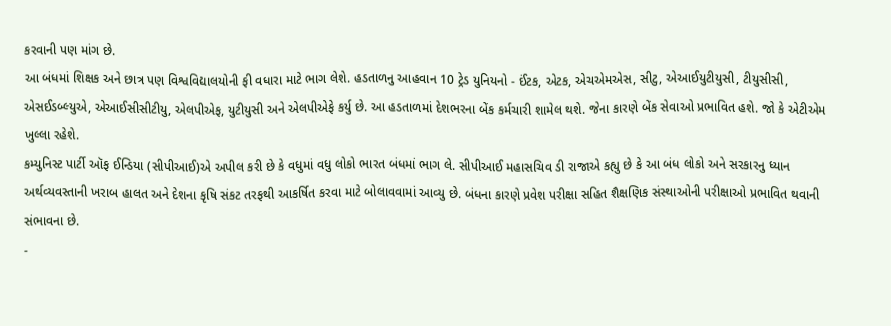કરવાની પણ માંગ છે.
આ બંધમાં શિક્ષક અને છાત્ર પણ વિશ્વવિદ્યાલયોની ફી વધારા માટે ભાગ લેશે. હડતાળનુ આહવાન 10 ટ્રેડ યુનિયનો - ઈંટક, એટક, એચએમએસ, સીટુ, એઆઈયુટીયુસી, ટીયુસીસી, એસઈડબ્લ્યુએ, એઆઈસીસીટીયુ, એલપીએફ, યુટીયુસી અને એલપીએફે કર્યુ છે. આ હડતાળમાં દેશભરના બેંક કર્મચારી શામેલ થશે. જેના કારણે બેંક સેવાઓ પ્રભાવિત હશે. જો કે એટીએમ ખુલ્લા રહેશે.
કમ્યુનિસ્ટ પાર્ટી ઑફ ઈન્ડિયા (સીપીઆઈ)એ અપીલ કરી છે કે વધુમાં વધુ લોકો ભારત બંધમાં ભાગ લે. સીપીઆઈ મહાસચિવ ડી રાજાએ કહ્યુ છે કે આ બંધ લોકો અને સરકારનુ ધ્યાન અર્થવ્યવસ્તાની ખરાબ હાલત અને દેશના કૃષિ સંકટ તરફથી આકર્ષિત કરવા માટે બોલાવવામાં આવ્યુ છે. બંધના કારણે પ્રવેશ પરીક્ષા સહિત શૈક્ષણિક સંસ્થાઓની પરીક્ષાઓ પ્રભાવિત થવાની સંભાવના છે.
-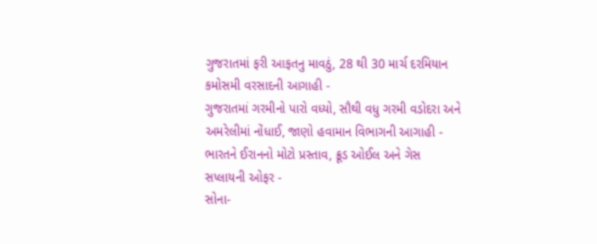ગુજરાતમાં ફરી આફતનુ માવઠું, 28 થી 30 માર્ચ દરમિયાન કમોસમી વરસાદની આગાહી -
ગુજરાતમાં ગરમીનો પારો વધ્યો, સૌથી વધુ ગરમી વડોદરા અને અમરેલીમાં નોંધાઈ, જાણો હવામાન વિભાગની આગાહી -
ભારતને ઈરાનનો મોટો પ્રસ્તાવ, ક્રૂડ ઓઈલ અને ગેસ સપ્લાયની ઓફર -
સોના-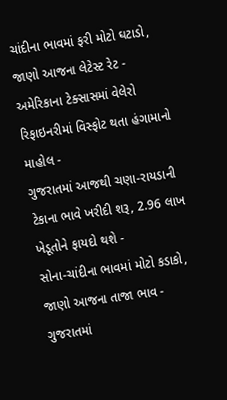ચાંદીના ભાવમાં ફરી મોટો ઘટાડો, જાણો આજના લેટેસ્ટ રેટ -
અમેરિકાના ટેક્સાસમાં વેલેરો રિફાઇનરીમાં વિસ્ફોટ થતા હંગામાનો માહોલ -
ગુજરાતમાં આજથી ચણા-રાયડાની ટેકાના ભાવે ખરીદી શરૂ, 2.96 લાખ ખેડૂતોને ફાયદો થશે -
સોના-ચાંદીના ભાવમાં મોટો કડાકો, જાણો આજના તાજા ભાવ -
ગુજરાતમાં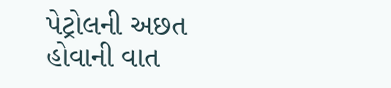પેટ્રોલની અછત હોવાની વાત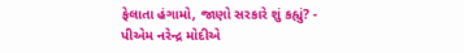ફેલાતા હંગામો, જાણો સરકારે શું કહ્યું? -
પીએમ નરેન્દ્ર મોદીએ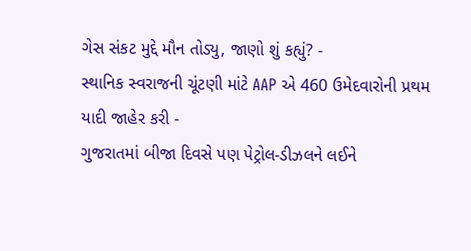ગેસ સંકટ મુદ્દે મૌન તોડ્યુ, જાણો શું કહ્યું? -
સ્થાનિક સ્વરાજની ચૂંટણી માંટે AAP એ 460 ઉમેદવારોની પ્રથમ યાદી જાહેર કરી -
ગુજરાતમાં બીજા દિવસે પણ પેટ્રોલ-ડીઝલને લઈને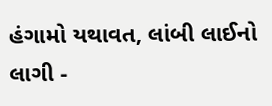હંગામો યથાવત, લાંબી લાઈનો લાગી -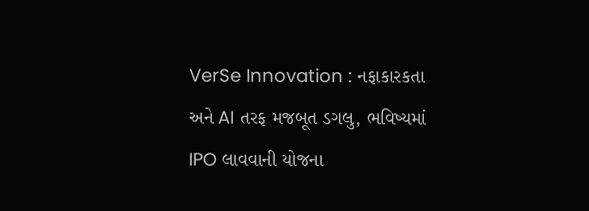VerSe Innovation : નફાકારકતા અને AI તરફ મજબૂત ડગલુ, ભવિષ્યમાં IPO લાવવાની યોજના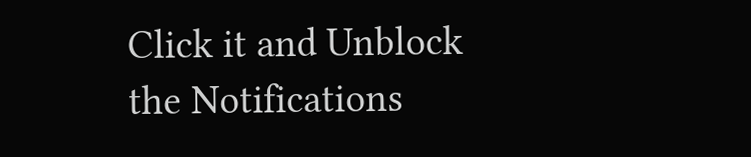Click it and Unblock the Notifications